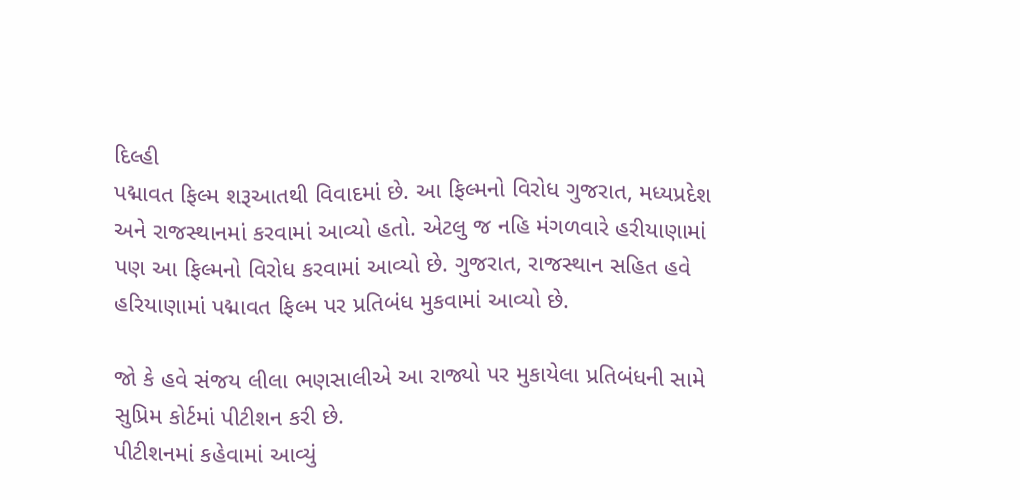દિલ્હી
પદ્માવત ફિલ્મ શરૂઆતથી વિવાદમાં છે. આ ફિલ્મનો વિરોધ ગુજરાત, મધ્યપ્રદેશ અને રાજસ્થાનમાં કરવામાં આવ્યો હતો. એટલુ જ નહિ મંગળવારે હરીયાણામાં પણ આ ફિલ્મનો વિરોધ કરવામાં આવ્યો છે. ગુજરાત, રાજસ્થાન સહિત હવે હરિયાણામાં પદ્માવત ફિલ્મ પર પ્રતિબંધ મુકવામાં આવ્યો છે.

જો કે હવે સંજય લીલા ભણસાલીએ આ રાજ્યો પર મુકાયેલા પ્રતિબંધની સામે સુપ્રિમ કોર્ટમાં પીટીશન કરી છે.
પીટીશનમાં કહેવામાં આવ્યું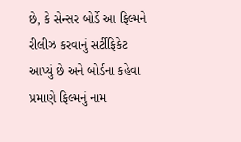છે, કે સેન્સર બોર્ડે આ ફિલ્મને રીલીઝ કરવાનું સર્ટીફિકેટ આપ્યું છે અને બોર્ડના કહેવા પ્રમાણે ફિલ્મનું નામ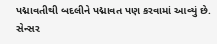પદ્માવતીથી બદલીને પદ્માવત પણ કરવામાં આવ્યું છે. સેન્સર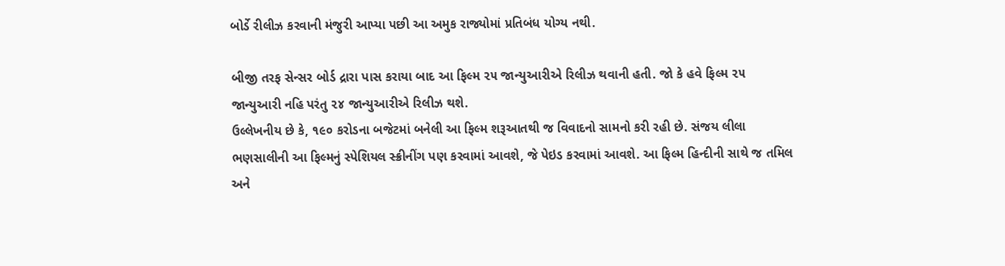બોર્ડે રીલીઝ કરવાની મંજુરી આપ્યા પછી આ અમુક રાજ્યોમાં પ્રતિબંધ યોગ્ય નથી.

બીજી તરફ સેન્સર બોર્ડ દ્રારા પાસ કરાયા બાદ આ ફિલ્મ ૨૫ જાન્યુઆરીએ રિલીઝ થવાની હતી. જો કે હવે ફિલ્મ ૨૫ જાન્યુઆરી નહિ પરંતુ ૨૪ જાન્યુઆરીએ રિલીઝ થશે.
ઉલ્લેખનીય છે કે, ૧૯૦ કરોડના બજેટમાં બનેલી આ ફિલ્મ શરૂઆતથી જ વિવાદનો સામનો કરી રહી છે. સંજય લીલા ભણસાલીની આ ફિલ્મનું સ્પેશિયલ સ્ક્રીનીંગ પણ કરવામાં આવશે, જે પેઇડ કરવામાં આવશે. આ ફિલ્મ હિન્દીની સાથે જ તમિલ અને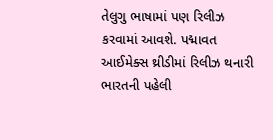તેલુગુ ભાષામાં પણ રિલીઝ કરવામાં આવશે. પદ્માવત આઈમેક્સ થ્રીડીમાં રિલીઝ થનારી ભારતની પહેલી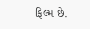ફિલ્મ છે.